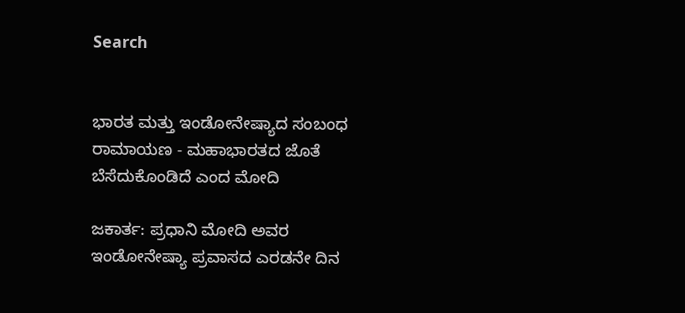Search


ಭಾರತ ಮತ್ತು ಇಂಡೋನೇಷ್ಯಾದ ಸಂಬಂಧ ರಾಮಾಯಣ - ಮಹಾಭಾರತದ ಜೊತೆ ಬೆಸೆದುಕೊಂಡಿದೆ ಎಂದ ಮೋದಿ

ಜಕಾರ್ತ: ಪ್ರಧಾನಿ ಮೋದಿ ಅವರ ಇಂಡೋನೇಷ್ಯಾ ಪ್ರವಾಸದ ಎರಡನೇ ದಿನ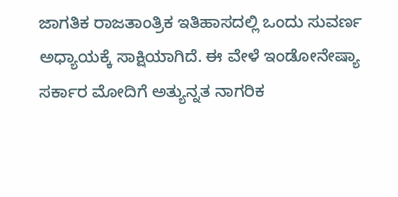ಜಾಗತಿಕ ರಾಜತಾಂತ್ರಿಕ ಇತಿಹಾಸದಲ್ಲಿ ಒಂದು ಸುವರ್ಣ ಅಧ್ಯಾಯಕ್ಕೆ ಸಾಕ್ಷಿಯಾಗಿದೆ. ಈ ವೇಳೆ ಇಂಡೋನೇಷ್ಯಾ ಸರ್ಕಾರ ಮೋದಿಗೆ ಅತ್ಯುನ್ನತ ನಾಗರಿಕ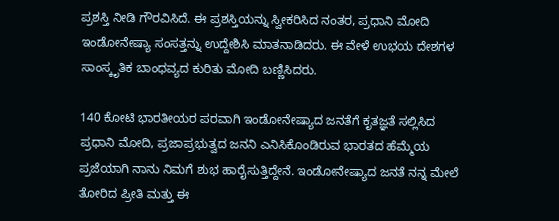ಪ್ರಶಸ್ತಿ ನೀಡಿ ಗೌರವಿಸಿದೆ. ಈ ಪ್ರಶಸ್ತಿಯನ್ನು ಸ್ವೀಕರಿಸಿದ ನಂತರ, ಪ್ರಧಾನಿ ಮೋದಿ ಇಂಡೋನೇಷ್ಯಾ ಸಂಸತ್ತನ್ನು ಉದ್ದೇಶಿಸಿ ಮಾತನಾಡಿದರು. ಈ ವೇಳೆ ಉಭಯ ದೇಶಗಳ ಸಾಂಸ್ಕೃತಿಕ ಬಾಂಧವ್ಯದ ಕುರಿತು ಮೋದಿ ಬಣ್ಣಿಸಿದರು.

140 ಕೋಟಿ ಭಾರತೀಯರ ಪರವಾಗಿ ಇಂಡೋನೇಷ್ಯಾದ ಜನತೆಗೆ ಕೃತಜ್ಞತೆ ಸಲ್ಲಿಸಿದ ಪ್ರಧಾನಿ ಮೋದಿ, ಪ್ರಜಾಪ್ರಭುತ್ವದ ಜನನಿ ಎನಿಸಿಕೊಂಡಿರುವ ಭಾರತದ ಹೆಮ್ಮೆಯ ಪ್ರಜೆಯಾಗಿ ನಾನು ನಿಮಗೆ ಶುಭ ಹಾರೈಸುತ್ತಿದ್ದೇನೆ. ಇಂಡೋನೇಷ್ಯಾದ ಜನತೆ ನನ್ನ ಮೇಲೆ ತೋರಿದ ಪ್ರೀತಿ ಮತ್ತು ಈ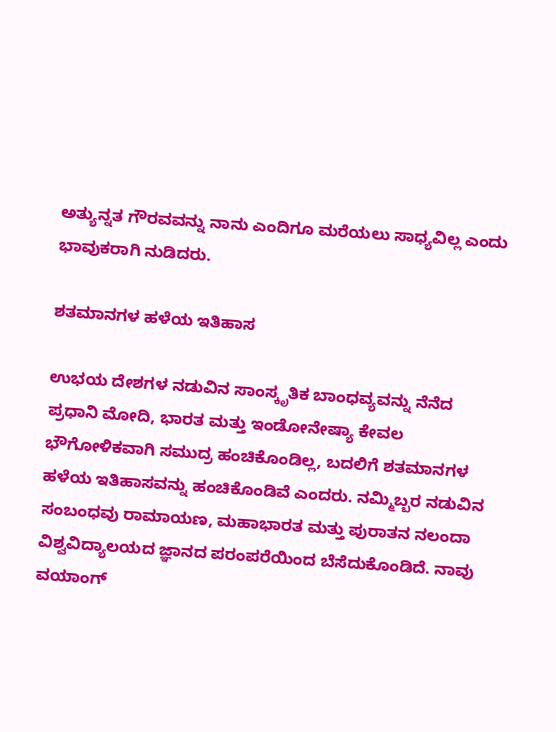ಅತ್ಯುನ್ನತ ಗೌರವವನ್ನು ನಾನು ಎಂದಿಗೂ ಮರೆಯಲು ಸಾಧ್ಯವಿಲ್ಲ ಎಂದು ಭಾವುಕರಾಗಿ ನುಡಿದರು.

ಶತಮಾನಗಳ ಹಳೆಯ ಇತಿಹಾಸ

ಉಭಯ ದೇಶಗಳ ನಡುವಿನ ಸಾಂಸ್ಕೃತಿಕ ಬಾಂಧವ್ಯವನ್ನು ನೆನೆದ ಪ್ರಧಾನಿ ಮೋದಿ, ಭಾರತ ಮತ್ತು ಇಂಡೋನೇಷ್ಯಾ ಕೇವಲ ಭೌಗೋಳಿಕವಾಗಿ ಸಮುದ್ರ ಹಂಚಿಕೊಂಡಿಲ್ಲ, ಬದಲಿಗೆ ಶತಮಾನಗಳ ಹಳೆಯ ಇತಿಹಾಸವನ್ನು ಹಂಚಿಕೊಂಡಿವೆ ಎಂದರು. ನಮ್ಮಿಬ್ಬರ ನಡುವಿನ ಸಂಬಂಧವು ರಾಮಾಯಣ, ಮಹಾಭಾರತ ಮತ್ತು ಪುರಾತನ ನಲಂದಾ ವಿಶ್ವವಿದ್ಯಾಲಯದ ಜ್ಞಾನದ ಪರಂಪರೆಯಿಂದ ಬೆಸೆದುಕೊಂಡಿದೆ. ನಾವು ವಯಾಂಗ್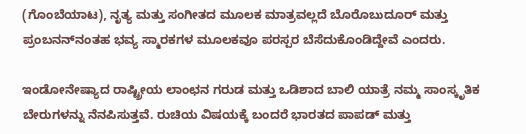(ಗೊಂಬೆಯಾಟ), ನೃತ್ಯ ಮತ್ತು ಸಂಗೀತದ ಮೂಲಕ ಮಾತ್ರವಲ್ಲದೆ ಬೊರೊಬುದೂರ್ ಮತ್ತು ಪ್ರಂಬನನ್‌ನಂತಹ ಭವ್ಯ ಸ್ಮಾರಕಗಳ ಮೂಲಕವೂ ಪರಸ್ಪರ ಬೆಸೆದುಕೊಂಡಿದ್ದೇವೆ ಎಂದರು.

ಇಂಡೋನೇಷ್ಯಾದ ರಾಷ್ಟ್ರೀಯ ಲಾಂಛನ ಗರುಡ ಮತ್ತು ಒಡಿಶಾದ ಬಾಲಿ ಯಾತ್ರೆ ನಮ್ಮ ಸಾಂಸ್ಕೃತಿಕ ಬೇರುಗಳನ್ನು ನೆನಪಿಸುತ್ತವೆ. ರುಚಿಯ ವಿಷಯಕ್ಕೆ ಬಂದರೆ ಭಾರತದ ಪಾಪಡ್ ಮತ್ತು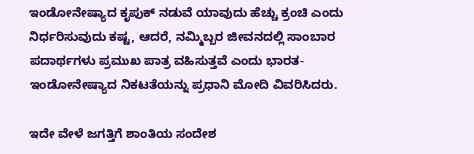ಇಂಡೋನೇಷ್ಯಾದ ಕೃಪುಕ್ ನಡುವೆ ಯಾವುದು ಹೆಚ್ಚು ಕ್ರಂಚಿ ಎಂದು ನಿರ್ಧರಿಸುವುದು ಕಷ್ಟ, ಆದರೆ, ನಮ್ಮಿಬ್ಬರ ಜೀವನದಲ್ಲಿ ಸಾಂಬಾರ ಪದಾರ್ಥಗಳು ಪ್ರಮುಖ ಪಾತ್ರ ವಹಿಸುತ್ತವೆ ಎಂದು ಭಾರತ-ಇಂಡೋನೇಷ್ಯಾದ ನಿಕಟತೆಯನ್ನು ಪ್ರಧಾನಿ ಮೋದಿ ವಿವರಿಸಿದರು.

ಇದೇ ವೇಳೆ ಜಗತ್ತಿಗೆ ಶಾಂತಿಯ ಸಂದೇಶ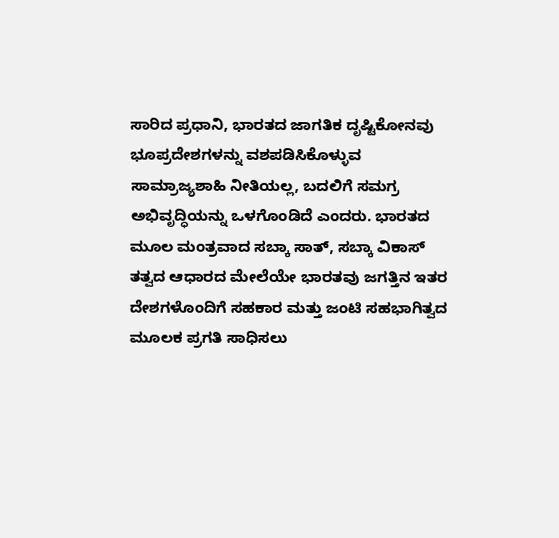ಸಾರಿದ ಪ್ರಧಾನಿ, ಭಾರತದ ಜಾಗತಿಕ ದೃಷ್ಟಿಕೋನವು ಭೂಪ್ರದೇಶಗಳನ್ನು ವಶಪಡಿಸಿಕೊಳ್ಳುವ ಸಾಮ್ರಾಜ್ಯಶಾಹಿ ನೀತಿಯಲ್ಲ, ಬದಲಿಗೆ ಸಮಗ್ರ ಅಭಿವೃದ್ಧಿಯನ್ನು ಒಳಗೊಂಡಿದೆ ಎಂದರು. ಭಾರತದ ಮೂಲ ಮಂತ್ರವಾದ ಸಬ್ಕಾ ಸಾತ್, ಸಬ್ಕಾ ವಿಕಾಸ್ ತತ್ವದ ಆಧಾರದ ಮೇಲೆಯೇ ಭಾರತವು ಜಗತ್ತಿನ ಇತರ ದೇಶಗಳೊಂದಿಗೆ ಸಹಕಾರ ಮತ್ತು ಜಂಟಿ ಸಹಭಾಗಿತ್ವದ ಮೂಲಕ ಪ್ರಗತಿ ಸಾಧಿಸಲು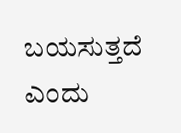ಬಯಸುತ್ತದೆ ಎಂದು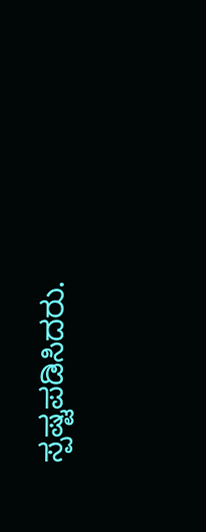ಸ್ಪಷ್ಟಪಡಿಸಿದರು.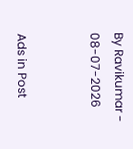By Ravikumar - 08-07-2026


Ads in Post